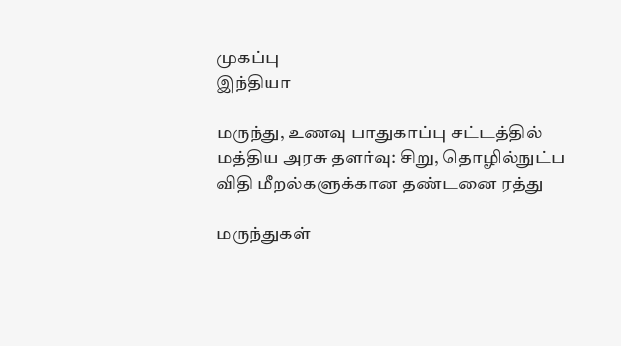முகப்பு
இந்தியா

மருந்து, உணவு பாதுகாப்பு சட்டத்தில் மத்திய அரசு தளர்வு: சிறு, தொழில்நுட்ப விதி மீறல்களுக்கான தண்டனை ரத்து

மருந்துகள்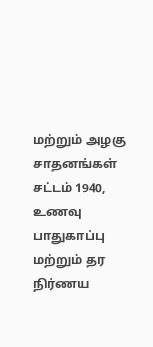மற்றும் அழகு சாதனங்கள் சட்டம் 1940, உணவு பாதுகாப்பு மற்றும் தர நிர்ணய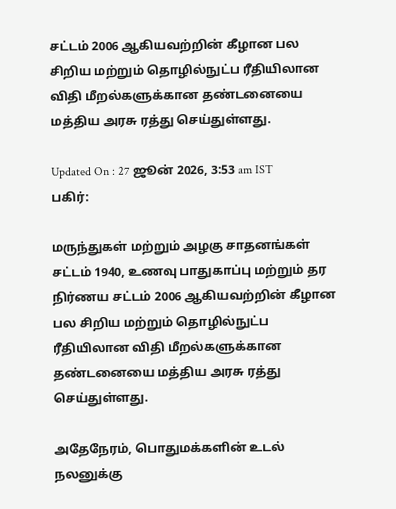சட்டம் 2006 ஆகியவற்றின் கீழான பல சிறிய மற்றும் தொழில்நுட்ப ரீதியிலான விதி மீறல்களுக்கான தண்டனையை மத்திய அரசு ரத்து செய்துள்ளது.

Updated On : 27 ஜூன் 2026, 3:53 am IST
பகிர்:

மருந்துகள் மற்றும் அழகு சாதனங்கள் சட்டம் 1940, உணவு பாதுகாப்பு மற்றும் தர நிர்ணய சட்டம் 2006 ஆகியவற்றின் கீழான பல சிறிய மற்றும் தொழில்நுட்ப ரீதியிலான விதி மீறல்களுக்கான தண்டனையை மத்திய அரசு ரத்து செய்துள்ளது.

அதேநேரம், பொதுமக்களின் உடல் நலனுக்கு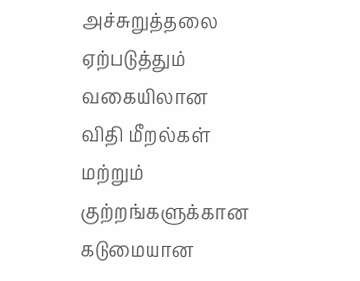அச்சுறுத்தலை ஏற்படுத்தும் வகையிலான விதி மீறல்கள் மற்றும் குற்றங்களுக்கான கடுமையான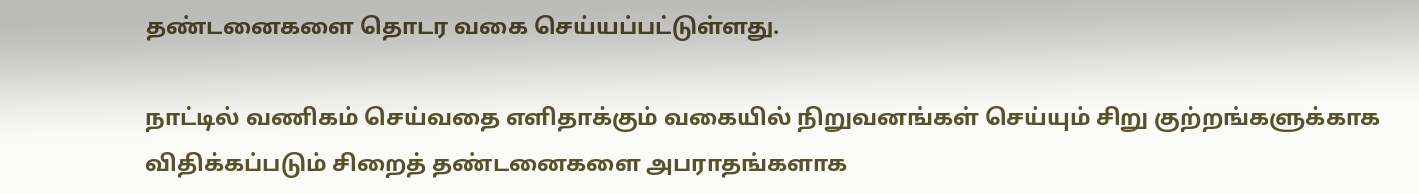தண்டனைகளை தொடர வகை செய்யப்பட்டுள்ளது.

நாட்டில் வணிகம் செய்வதை எளிதாக்கும் வகையில் நிறுவனங்கள் செய்யும் சிறு குற்றங்களுக்காக விதிக்கப்படும் சிறைத் தண்டனைகளை அபராதங்களாக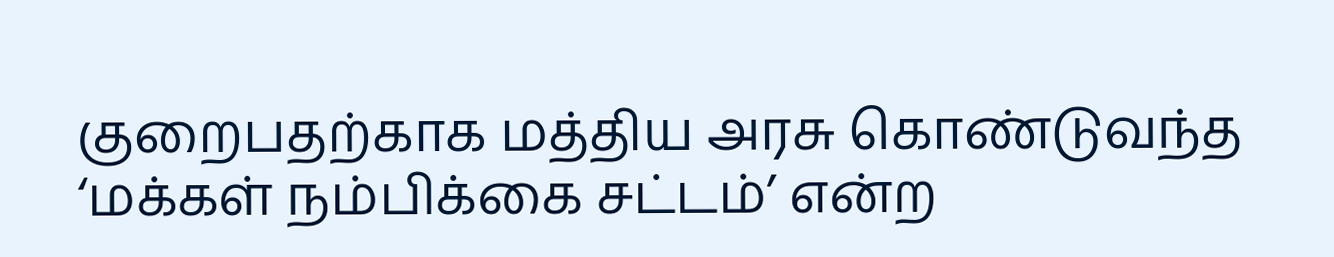குறைபதற்காக மத்திய அரசு கொண்டுவந்த ‘மக்கள் நம்பிக்கை சட்டம்’ என்ற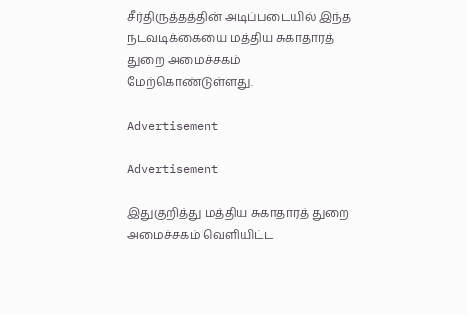சீர்திருத்தத்தின் அடிப்படையில் இந்த நடவடிக்கையை மத்திய சுகாதாரத் துறை அமைச்சகம் மேற்கொண்டுள்ளது.

Advertisement

Advertisement

இதுகுறித்து மத்திய சுகாதாரத் துறை அமைச்சகம் வெளியிட்ட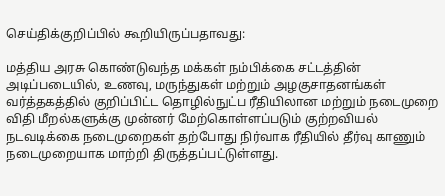செய்திக்குறிப்பில் கூறியிருப்பதாவது:

மத்திய அரசு கொண்டுவந்த மக்கள் நம்பிக்கை சட்டத்தின் அடிப்படையில், உணவு, மருந்துகள் மற்றும் அழகுசாதனங்கள் வர்த்தகத்தில் குறிப்பிட்ட தொழில்நுட்ப ரீதியிலான மற்றும் நடைமுறை விதி மீறல்களுக்கு முன்னர் மேற்கொள்ளப்படும் குற்றவியல் நடவடிக்கை நடைமுறைகள் தற்போது நிர்வாக ரீதியில் தீர்வு காணும் நடைமுறையாக மாற்றி திருத்தப்பட்டுள்ளது.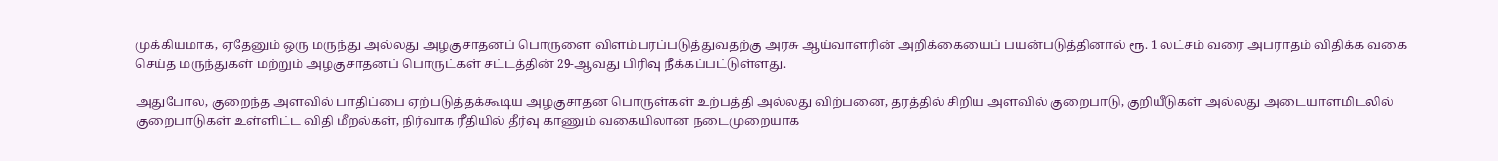முக்கியமாக, ஏதேனும் ஒரு மருந்து அல்லது அழகுசாதனப் பொருளை விளம்பரப்படுத்துவதற்கு அரசு ஆய்வாளரின் அறிக்கையைப் பயன்படுத்தினால் ரூ. 1 லட்சம் வரை அபராதம் விதிக்க வகை செய்த மருந்துகள் மற்றும் அழகுசாதனப் பொருட்கள் சட்டத்தின் 29-ஆவது பிரிவு நீக்கப்பட்டுள்ளது.

அதுபோல, குறைந்த அளவில் பாதிப்பை ஏற்படுத்தக்கூடிய அழகுசாதன பொருள்கள் உற்பத்தி அல்லது விற்பனை, தரத்தில் சிறிய அளவில் குறைபாடு, குறியீடுகள் அல்லது அடையாளமிடலில் குறைபாடுகள் உள்ளிட்ட விதி மீறல்கள், நிர்வாக ரீதியில் தீர்வு காணும் வகையிலான நடைமுறையாக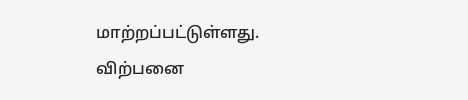மாற்றப்பட்டுள்ளது. விற்பனை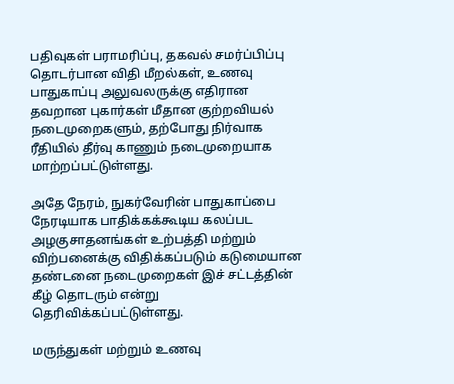பதிவுகள் பராமரிப்பு, தகவல் சமர்ப்பிப்பு தொடர்பான விதி மீறல்கள், உணவு பாதுகாப்பு அலுவலருக்கு எதிரான தவறான புகார்கள் மீதான குற்றவியல் நடைமுறைகளும், தற்போது நிர்வாக ரீதியில் தீர்வு காணும் நடைமுறையாக மாற்றப்பட்டுள்ளது.

அதே நேரம், நுகர்வேரின் பாதுகாப்பை நேரடியாக பாதிக்கக்கூடிய கலப்பட அழகுசாதனங்கள் உற்பத்தி மற்றும் விற்பனைக்கு விதிக்கப்படும் கடுமையான தண்டனை நடைமுறைகள் இச் சட்டத்தின் கீழ் தொடரும் என்று தெரிவிக்கப்பட்டுள்ளது.

மருந்துகள் மற்றும் உணவு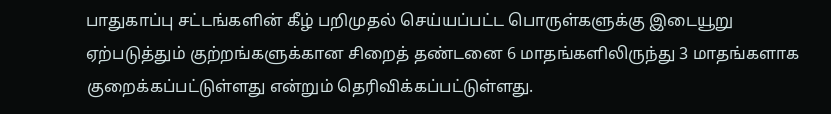பாதுகாப்பு சட்டங்களின் கீழ் பறிமுதல் செய்யப்பட்ட பொருள்களுக்கு இடையூறு ஏற்படுத்தும் குற்றங்களுக்கான சிறைத் தண்டனை 6 மாதங்களிலிருந்து 3 மாதங்களாக குறைக்கப்பட்டுள்ளது என்றும் தெரிவிக்கப்பட்டுள்ளது.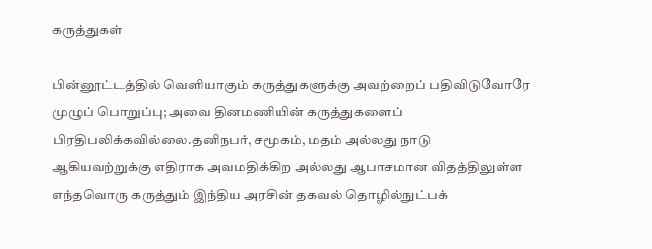கருத்துகள்

பின்னூட்டத்தில் வெளியாகும் கருத்துகளுக்கு அவற்றைப் பதிவிடுவோரே முழுப் பொறுப்பு; அவை தினமணியின் கருத்துகளைப் பிரதிபலிக்கவில்லை.தனிநபர், சமூகம், மதம் அல்லது நாடு ஆகியவற்றுக்கு எதிராக அவமதிக்கிற அல்லது ஆபாசமான விதத்திலுள்ள எந்தவொரு கருத்தும் இந்திய அரசின் தகவல் தொழில்நுட்பக்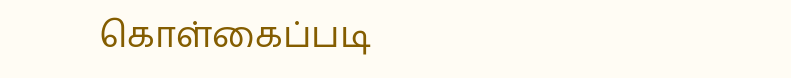கொள்கைப்படி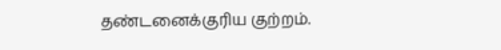தண்டனைக்குரிய குற்றம்.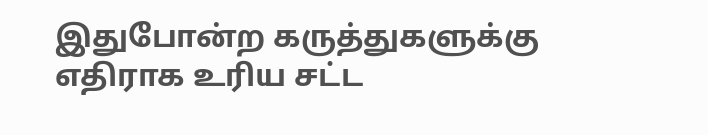இதுபோன்ற கருத்துகளுக்கு எதிராக உரிய சட்ட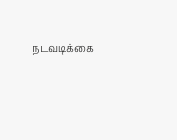நடவடிக்கை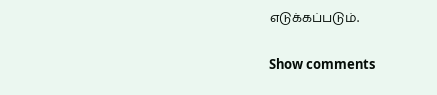எடுக்கப்படும்.

Show comments